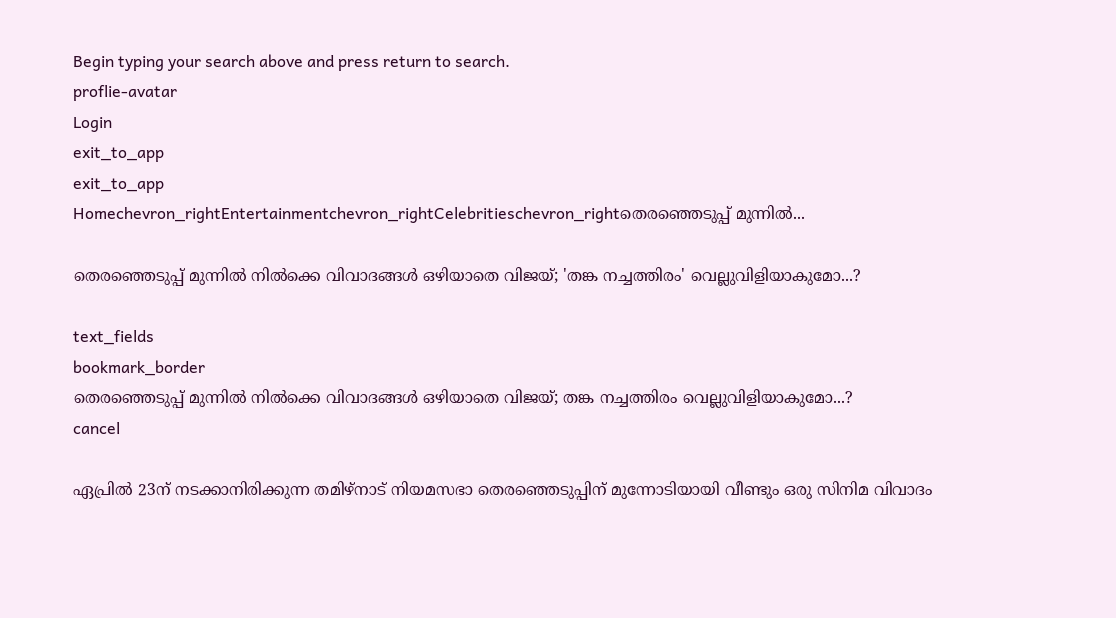Begin typing your search above and press return to search.
proflie-avatar
Login
exit_to_app
exit_to_app
Homechevron_rightEntertainmentchevron_rightCelebritieschevron_rightതെരഞ്ഞെടുപ്പ് മുന്നിൽ...

തെരഞ്ഞെടുപ്പ് മുന്നിൽ നിൽക്കെ വിവാദങ്ങൾ ഒഴിയാതെ വിജയ്; 'തങ്ക നച്ചത്തിരം' വെല്ലുവിളിയാകുമോ...?

text_fields
bookmark_border
തെരഞ്ഞെടുപ്പ് മുന്നിൽ നിൽക്കെ വിവാദങ്ങൾ ഒഴിയാതെ വിജയ്; തങ്ക നച്ചത്തിരം വെല്ലുവിളിയാകുമോ...?
cancel

ഏപ്രിൽ 23ന് നടക്കാനിരിക്കുന്ന തമിഴ്‌നാട് നിയമസഭാ തെരഞ്ഞെടുപ്പിന് മുന്നോടിയായി വീണ്ടും ഒരു സിനിമ വിവാദം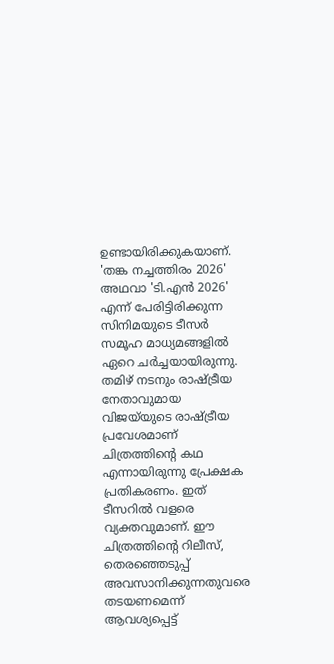ഉണ്ടായിരിക്കുകയാണ്. 'തങ്ക നച്ചത്തിരം 2026' അഥവാ 'ടി.എൻ 2026' എന്ന് പേരിട്ടിരിക്കുന്ന സിനിമയുടെ ടീസർ സമൂഹ മാധ്യമങ്ങളിൽ ഏറെ ചർച്ചയായിരുന്നു. തമിഴ് നടനും രാഷ്ട്രീയ നേതാവുമായ വിജയ്‍യുടെ രാഷ്ട്രീയ പ്രവേശമാണ് ചിത്രത്തിന്‍റെ കഥ എന്നായിരുന്നു പ്രേക്ഷക പ്രതികരണം. ഇത് ടീസറിൽ വളരെ വ്യക്തവുമാണ്. ഈ ചിത്രത്തിന്‍റെ റിലീസ്, തെരഞ്ഞെടുപ്പ് അവസാനിക്കുന്നതുവരെ തടയണമെന്ന് ആവശ്യപ്പെട്ട്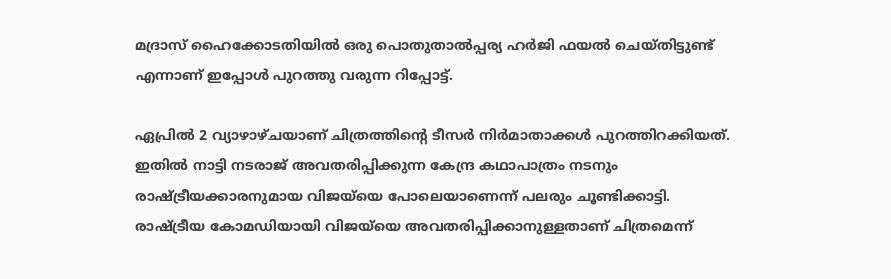മദ്രാസ് ഹൈക്കോടതിയിൽ ഒരു പൊതുതാൽപ്പര്യ ഹർജി ഫയൽ ചെയ്തിട്ടുണ്ട് എന്നാണ് ഇപ്പോൾ പുറത്തു വരുന്ന റിപ്പോട്ട്.

ഏപ്രിൽ 2 വ്യാഴാഴ്ചയാണ് ചിത്രത്തിന്‍റെ ടീസർ നിർമാതാക്കൾ പുറത്തിറക്കിയത്. ഇതിൽ നാട്ടി നടരാജ് അവതരിപ്പിക്കുന്ന കേന്ദ്ര കഥാപാത്രം നടനും രാഷ്ട്രീയക്കാരനുമായ വിജയ്‍യെ പോലെയാണെന്ന് പലരും ചൂണ്ടിക്കാട്ടി. രാഷ്ട്രീയ കോമഡിയായി വിജയ്‍യെ അവതരിപ്പിക്കാനുള്ളതാണ് ചിത്രമെന്ന്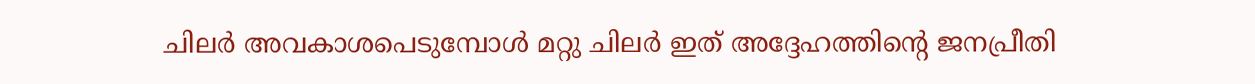ചിലർ അവകാശപെടുമ്പോൾ മറ്റു ചിലർ ഇത് അദ്ദേഹത്തിന്റെ ജനപ്രീതി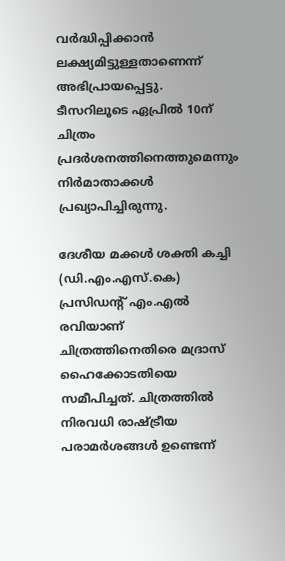വർദ്ധിപ്പിക്കാൻ ലക്ഷ്യമിട്ടുള്ളതാണെന്ന് അഭിപ്രായപ്പെട്ടു. ടീസറിലൂടെ ഏപ്രിൽ 10ന് ചിത്രം പ്രദർശനത്തിനെത്തുമെന്നും നിർമാതാക്കൾ പ്രഖ്യാപിച്ചിരുന്നു.

ദേശീയ മക്കൾ ശക്തി കച്ചി (ഡി.എം.എസ്.കെ) പ്രസിഡന്റ് എം.എൽ രവിയാണ് ചിത്രത്തിനെതിരെ മദ്രാസ് ഹൈക്കോടതിയെ സമീപിച്ചത്. ചിത്രത്തിൽ നിരവധി രാഷ്ട്രീയ പരാമർശങ്ങൾ ഉണ്ടെന്ന്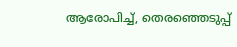ആരോപിച്ച്, തെരഞ്ഞെടുപ്പ്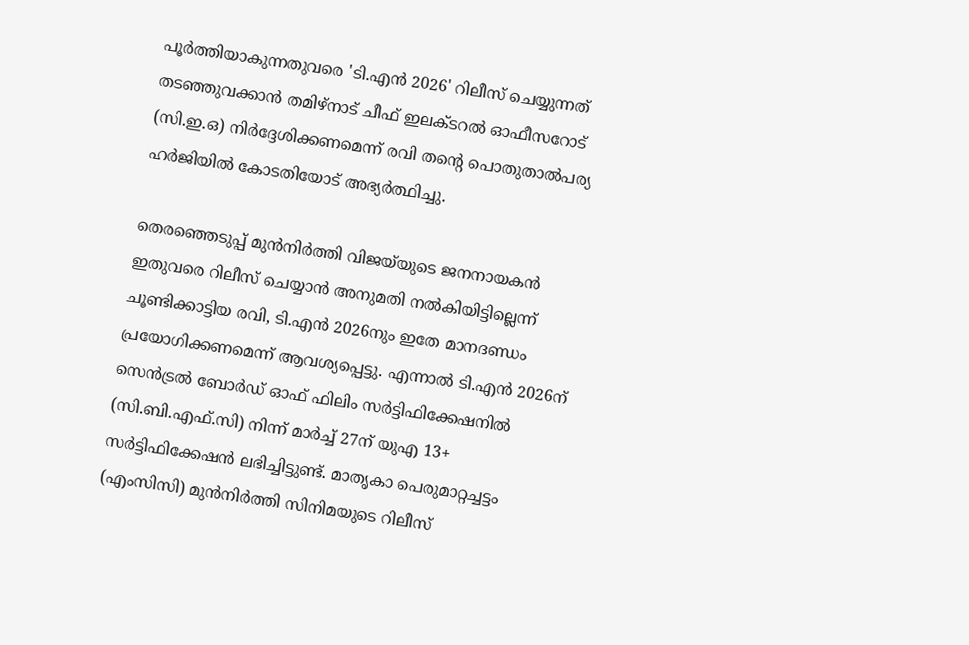പൂർത്തിയാകുന്നതുവരെ 'ടി.എൻ 2026' റിലീസ് ചെയ്യുന്നത് തടഞ്ഞുവക്കാൻ തമിഴ്‌നാട് ചീഫ് ഇലക്ടറൽ ഓഫീസറോട് (സി.ഇ.ഒ) നിർദ്ദേശിക്കണമെന്ന് രവി തന്റെ പൊതുതാൽപര്യ ഹർജിയിൽ കോടതിയോട് അഭ്യർത്ഥിച്ചു.

തെരഞ്ഞെടുപ്പ് മുൻനിർത്തി വിജയ്‍യുടെ ജനനായകൻ ഇതുവരെ റിലീസ് ചെയ്യാൻ അനുമതി നൽകിയിട്ടില്ലെന്ന് ചൂണ്ടിക്കാട്ടിയ രവി, ടി.എൻ 2026നും ഇതേ മാനദണ്ഡം പ്രയോഗിക്കണമെന്ന് ആവശ്യപ്പെട്ടു. എന്നാൽ ടി.എൻ 2026ന് സെൻട്രൽ ബോർഡ് ഓഫ് ഫിലിം സർട്ടിഫിക്കേഷനിൽ (സി.ബി.എഫ്‌.സി) നിന്ന് മാർച്ച് 27ന് യുഎ 13+ സർട്ടിഫിക്കേഷൻ ലഭിച്ചിട്ടുണ്ട്. മാതൃകാ പെരുമാറ്റച്ചട്ടം (എംസിസി) മുൻനിർത്തി സിനിമയുടെ റിലീസ്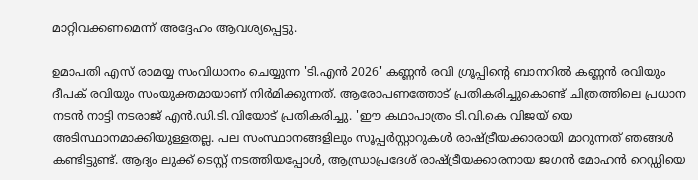മാറ്റിവക്കണമെന്ന് അദ്ദേഹം ആവശ്യപ്പെട്ടു.

ഉമാപതി എസ് രാമയ്യ സംവിധാനം ചെയ്യുന്ന 'ടി.എൻ 2026' കണ്ണൻ രവി ഗ്രൂപ്പിന്റെ ബാനറിൽ കണ്ണൻ രവിയും ദീപക് രവിയും സംയുക്തമായാണ് നിർമിക്കുന്നത്. ആരോപണത്തോട് പ്രതികരിച്ചുകൊണ്ട് ചിത്രത്തിലെ പ്രധാന നടൻ നാട്ടി നടരാജ് എൻ.ഡി.ടി.വിയോട് പ്രതികരിച്ചു. 'ഈ കഥാപാത്രം ടി.വി.കെ വിജയ് യെ അടിസ്ഥാനമാക്കിയുള്ളതല്ല. പല സംസ്ഥാനങ്ങളിലും സൂപ്പർസ്റ്റാറുകൾ രാഷ്ട്രീയക്കാരായി മാറുന്നത് ഞങ്ങൾ കണ്ടിട്ടുണ്ട്. ആദ്യം ലുക്ക് ടെസ്റ്റ് നടത്തിയപ്പോൾ, ആന്ധ്രാപ്രദേശ് രാഷ്ട്രീയക്കാരനായ ജഗൻ മോഹൻ റെഡ്ഡിയെ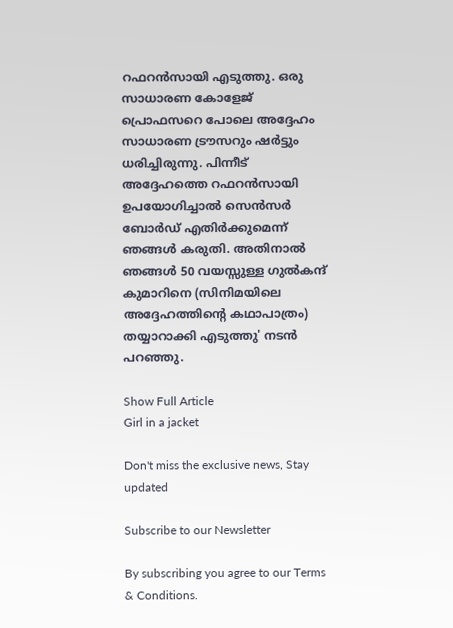റഫറൻസായി എടുത്തു. ഒരു സാധാരണ കോളേജ് പ്രൊഫസറെ പോലെ അദ്ദേഹം സാധാരണ ട്രൗസറും ഷർട്ടും ധരിച്ചിരുന്നു. പിന്നീട് അദ്ദേഹത്തെ റഫറൻസായി ഉപയോഗിച്ചാൽ സെൻസർ ബോർഡ് എതിർക്കുമെന്ന് ഞങ്ങൾ കരുതി. അതിനാൽ ഞങ്ങൾ 50 വയസ്സുള്ള ഗുൽകന്ദ് കുമാറിനെ (സിനിമയിലെ അദ്ദേഹത്തിന്റെ കഥാപാത്രം) തയ്യാറാക്കി എടുത്തു' നടൻ പറഞ്ഞു.

Show Full Article
Girl in a jacket

Don't miss the exclusive news, Stay updated

Subscribe to our Newsletter

By subscribing you agree to our Terms & Conditions.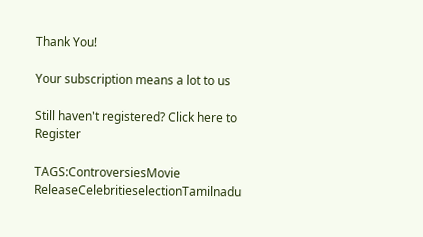Thank You!

Your subscription means a lot to us

Still haven't registered? Click here to Register

TAGS:ControversiesMovie ReleaseCelebritieselectionTamilnadu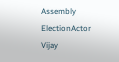Assembly ElectionActor Vijay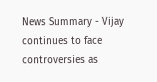News Summary - Vijay continues to face controversies as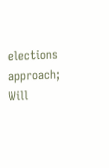elections approach; Will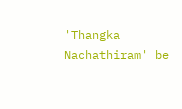'Thangka Nachathiram' be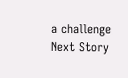a challenge
Next Story